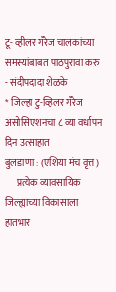टू- व्हीलर गॅरेज चालकांच्या समस्यांबाबत पाठपुरावा करु - संदीपदादा शेळके
* जिल्हा टु-व्हिलर गॅरेज असोसिएशनचा ८ व्या वर्धापन दिन उत्साहात
बुलडाणा : (एशिया मंच वृत्त)
      प्रत्येक व्यावसायिक जिल्ह्याच्या विकासाला हातभार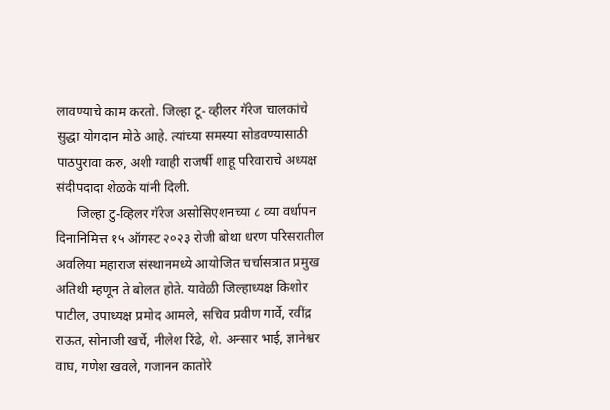लावण्याचे काम करतो. जिल्हा टू- व्हीलर गॅरेज चालकांचे सुद्धा योगदान मोठे आहे. त्यांच्या समस्या सोडवण्यासाठी पाठपुरावा करु, अशी ग्वाही राजर्षी शाहू परिवाराचे अध्यक्ष संदीपदादा शेळके यांनी दिली.
      जिल्हा टु-व्हिलर गॅरेज असोसिएशनच्या ८ व्या वर्धापन दिनानिमित्त १५ ऑगस्ट २०२३ रोजी बोथा धरण परिसरातील अवलिया महाराज संस्थानमध्ये आयोजित चर्चासत्रात प्रमुख अतिथी म्हणून ते बोलत होते. यावेळी जिल्हाध्यक्ष किशोर पाटील, उपाध्यक्ष प्रमोद आमले, सचिव प्रवीण गार्वे, रवींद्र राऊत, सोनाजी खर्चे, नीलेश रिंढे, शे. अन्सार भाई, ज्ञानेश्वर वाघ, गणेश खवले, गजानन कातोरे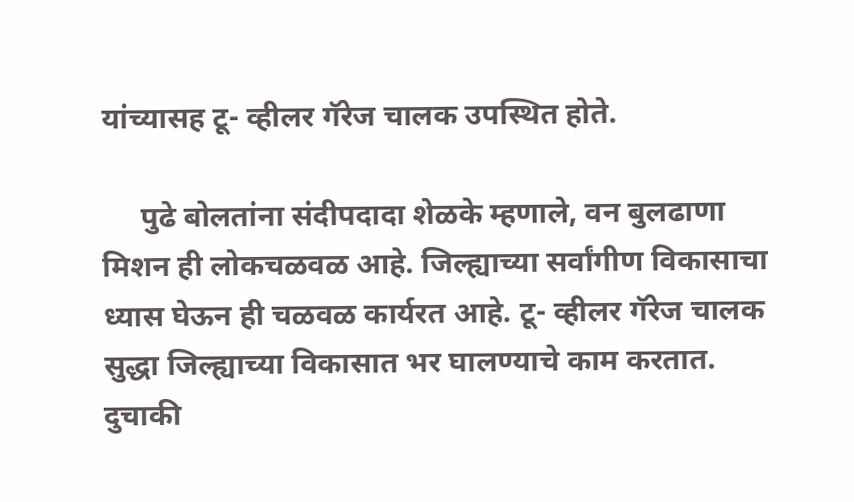यांच्यासह टू- व्हीलर गॅरेज चालक उपस्थित होते.

     पुढे बोलतांना संदीपदादा शेळके म्हणाले, वन बुलढाणा मिशन ही लोकचळवळ आहे. जिल्ह्याच्या सर्वांगीण विकासाचा ध्यास घेऊन ही चळवळ कार्यरत आहे. टू- व्हीलर गॅरेज चालक सुद्धा जिल्ह्याच्या विकासात भर घालण्याचे काम करतात. दुचाकी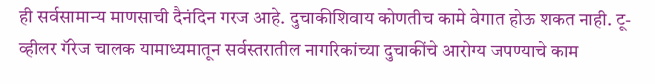ही सर्वसामान्य माणसाची दैनंदिन गरज आहे. दुचाकीशिवाय कोणतीच कामे वेगात होऊ शकत नाही. टू- व्हीलर गॅरेज चालक यामाध्यमातून सर्वस्तरातील नागरिकांच्या दुचाकींचे आरोग्य जपण्याचे काम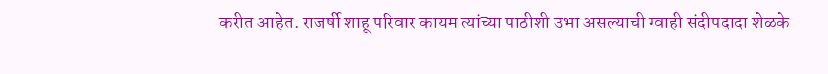करीत आहेत. राजर्षी शाहू परिवार कायम त्यांच्या पाठीशी उभा असल्याची ग्वाही संदीपदादा शेळके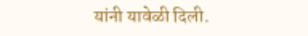यांनी यावेळी दिली.